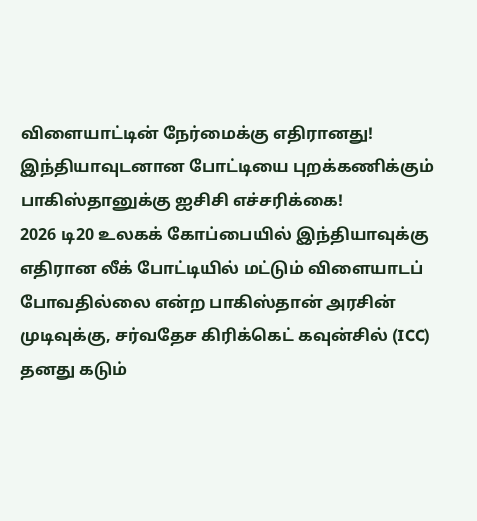விளையாட்டின் நேர்மைக்கு எதிரானது! இந்தியாவுடனான போட்டியை புறக்கணிக்கும் பாகிஸ்தானுக்கு ஐசிசி எச்சரிக்கை!
2026 டி20 உலகக் கோப்பையில் இந்தியாவுக்கு எதிரான லீக் போட்டியில் மட்டும் விளையாடப் போவதில்லை என்ற பாகிஸ்தான் அரசின் முடிவுக்கு, சர்வதேச கிரிக்கெட் கவுன்சில் (ICC) தனது கடும்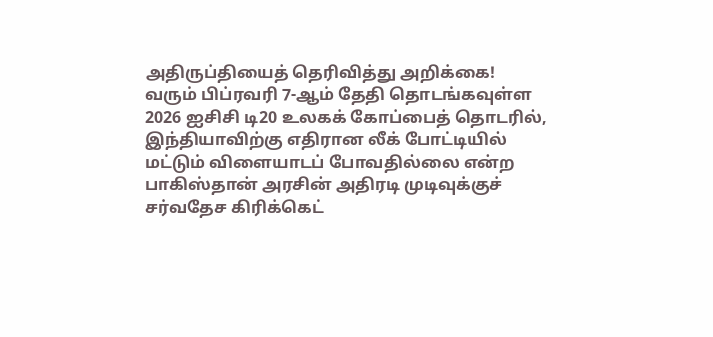அதிருப்தியைத் தெரிவித்து அறிக்கை!
வரும் பிப்ரவரி 7-ஆம் தேதி தொடங்கவுள்ள 2026 ஐசிசி டி20 உலகக் கோப்பைத் தொடரில், இந்தியாவிற்கு எதிரான லீக் போட்டியில் மட்டும் விளையாடப் போவதில்லை என்ற பாகிஸ்தான் அரசின் அதிரடி முடிவுக்குச் சர்வதேச கிரிக்கெட்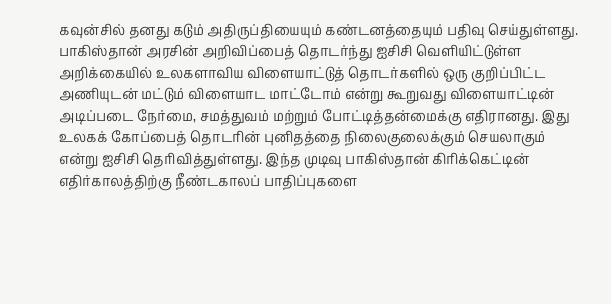கவுன்சில் தனது கடும் அதிருப்தியையும் கண்டனத்தையும் பதிவு செய்துள்ளது.
பாகிஸ்தான் அரசின் அறிவிப்பைத் தொடர்ந்து ஐசிசி வெளியிட்டுள்ள அறிக்கையில் உலகளாவிய விளையாட்டுத் தொடர்களில் ஒரு குறிப்பிட்ட அணியுடன் மட்டும் விளையாட மாட்டோம் என்று கூறுவது விளையாட்டின் அடிப்படை நேர்மை, சமத்துவம் மற்றும் போட்டித்தன்மைக்கு எதிரானது. இது உலகக் கோப்பைத் தொடரின் புனிதத்தை நிலைகுலைக்கும் செயலாகும் என்று ஐசிசி தெரிவித்துள்ளது. இந்த முடிவு பாகிஸ்தான் கிரிக்கெட்டின் எதிர்காலத்திற்கு நீண்டகாலப் பாதிப்புகளை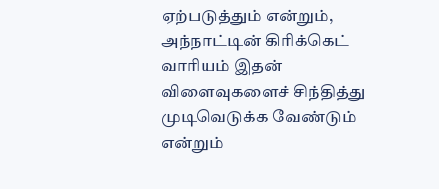ஏற்படுத்தும் என்றும், அந்நாட்டின் கிரிக்கெட் வாரியம் இதன் விளைவுகளைச் சிந்தித்து முடிவெடுக்க வேண்டும் என்றும்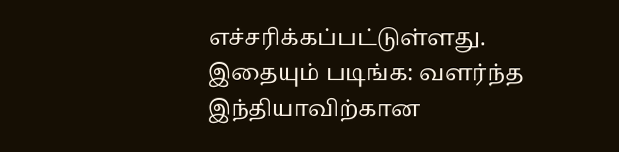எச்சரிக்கப்பட்டுள்ளது.
இதையும் படிங்க: வளர்ந்த இந்தியாவிற்கான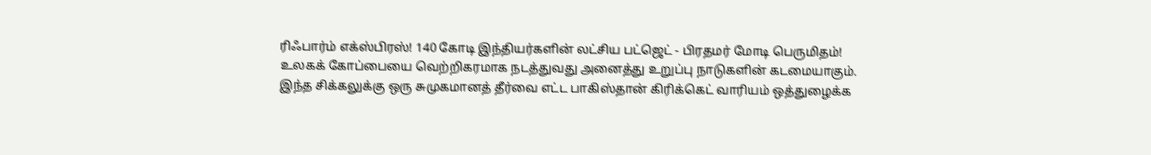ரிஃபார்ம் எக்ஸ்பிரஸ்! 140 கோடி இந்தியர்களின் லட்சிய பட்ஜெட் - பிரதமர் மோடி பெருமிதம்!
உலகக் கோப்பையை வெற்றிகரமாக நடத்துவது அனைத்து உறுப்பு நாடுகளின் கடமையாகும். இந்த சிக்கலுக்கு ஒரு சுமுகமானத் தீர்வை எட்ட பாகிஸ்தான் கிரிக்கெட் வாரியம் ஒத்துழைக்க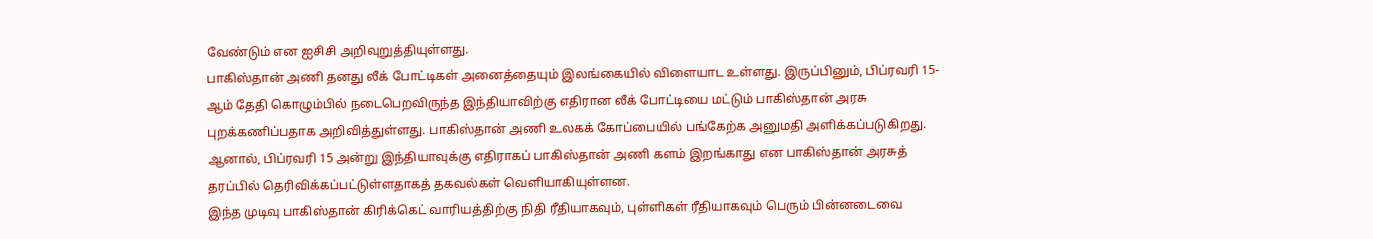வேண்டும் என ஐசிசி அறிவுறுத்தியுள்ளது.
பாகிஸ்தான் அணி தனது லீக் போட்டிகள் அனைத்தையும் இலங்கையில் விளையாட உள்ளது. இருப்பினும், பிப்ரவரி 15-ஆம் தேதி கொழும்பில் நடைபெறவிருந்த இந்தியாவிற்கு எதிரான லீக் போட்டியை மட்டும் பாகிஸ்தான் அரசு புறக்கணிப்பதாக அறிவித்துள்ளது. பாகிஸ்தான் அணி உலகக் கோப்பையில் பங்கேற்க அனுமதி அளிக்கப்படுகிறது. ஆனால், பிப்ரவரி 15 அன்று இந்தியாவுக்கு எதிராகப் பாகிஸ்தான் அணி களம் இறங்காது என பாகிஸ்தான் அரசுத் தரப்பில் தெரிவிக்கப்பட்டுள்ளதாகத் தகவல்கள் வெளியாகியுள்ளன.
இந்த முடிவு பாகிஸ்தான் கிரிக்கெட் வாரியத்திற்கு நிதி ரீதியாகவும், புள்ளிகள் ரீதியாகவும் பெரும் பின்னடைவை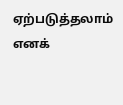ஏற்படுத்தலாம் எனக்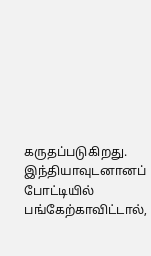கருதப்படுகிறது. இந்தியாவுடனானப் போட்டியில் பங்கேற்காவிட்டால்,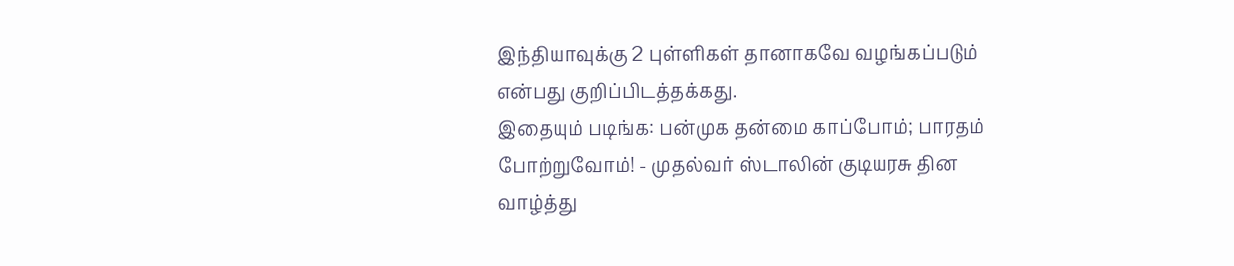இந்தியாவுக்கு 2 புள்ளிகள் தானாகவே வழங்கப்படும் என்பது குறிப்பிடத்தக்கது.
இதையும் படிங்க: பன்முக தன்மை காப்போம்; பாரதம் போற்றுவோம்! - முதல்வர் ஸ்டாலின் குடியரசு தின வாழ்த்து